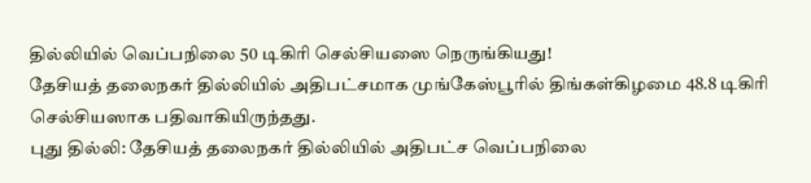தில்லியில் வெப்பநிலை 50 டிகிரி செல்சியஸை நெருங்கியது!
தேசியத் தலைநகர் தில்லியில் அதிபட்சமாக முங்கேஸ்பூரில் திங்கள்கிழமை 48.8 டிகிரி செல்சியஸாக பதிவாகியிருந்தது.
புது தில்லி: தேசியத் தலைநகர் தில்லியில் அதிபட்ச வெப்பநிலை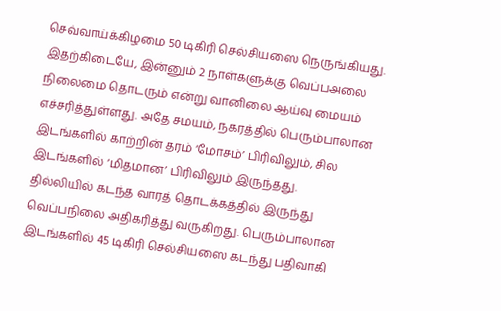செவ்வாய்க்கிழமை 50 டிகிரி செல்சியஸை நெருங்கியது. இதற்கிடையே, இன்னும் 2 நாள்களுக்கு வெப்பஅலை நிலைமை தொடரும் என்று வானிலை ஆய்வு மையம் எச்சரித்துள்ளது. அதே சமயம், நகரத்தில் பெரும்பாலான இடங்களில் காற்றின் தரம் ‘மோசம்’ பிரிவிலும், சில இடங்களில் ‘மிதமான’ பிரிவிலும் இருந்தது.
தில்லியில் கடந்த வாரத் தொடக்கத்தில் இருந்து வெப்பநிலை அதிகரித்து வருகிறது. பெரும்பாலான இடங்களில் 45 டிகிரி செல்சியஸை கடந்து பதிவாகி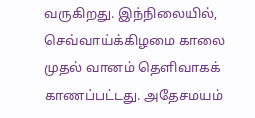வருகிறது. இந்நிலையில், செவ்வாய்க்கிழமை காலை முதல் வானம் தெளிவாகக் காணப்பட்டது. அதேசமயம்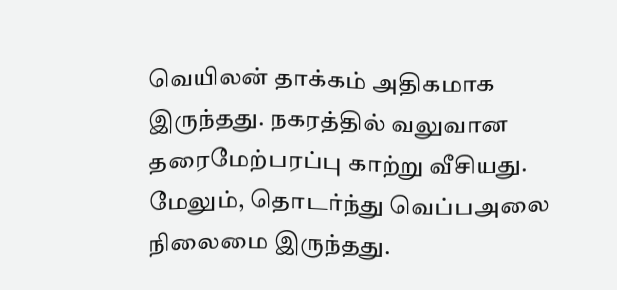வெயிலன் தாக்கம் அதிகமாக இருந்தது. நகரத்தில் வலுவான தரைமேற்பரப்பு காற்று வீசியது.
மேலும், தொடர்ந்து வெப்பஅலை நிலைமை இருந்தது.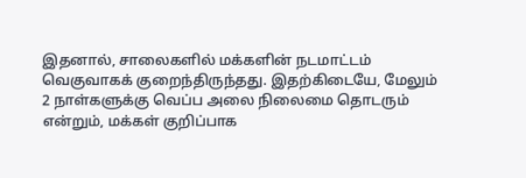இதனால், சாலைகளில் மக்களின் நடமாட்டம் வெகுவாகக் குறைந்திருந்தது. இதற்கிடையே, மேலும் 2 நாள்களுக்கு வெப்ப அலை நிலைமை தொடரும் என்றும், மக்கள் குறிப்பாக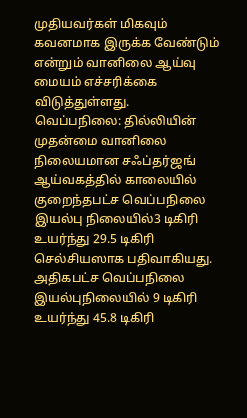முதியவர்கள் மிகவும் கவனமாக இருக்க வேண்டும் என்றும் வானிலை ஆய்வு மையம் எச்சரிக்கை விடுத்துள்ளது.
வெப்பநிலை: தில்லியின் முதன்மை வானிலை நிலையமான சஃப்தர்ஜங் ஆய்வகத்தில் காலையில் குறைந்தபட்ச வெப்பநிலை இயல்பு நிலையில்3 டிகிரி உயர்ந்து 29.5 டிகிரி செல்சியஸாக பதிவாகியது. அதிகபட்ச வெப்பநிலை இயல்புநிலையில் 9 டிகிரி உயர்ந்து 45.8 டிகிரி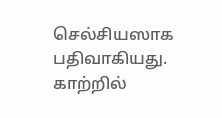செல்சியஸாக பதிவாகியது. காற்றில்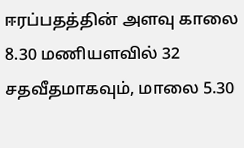ஈரப்பதத்தின் அளவு காலை 8.30 மணியளவில் 32 சதவீதமாகவும், மாலை 5.30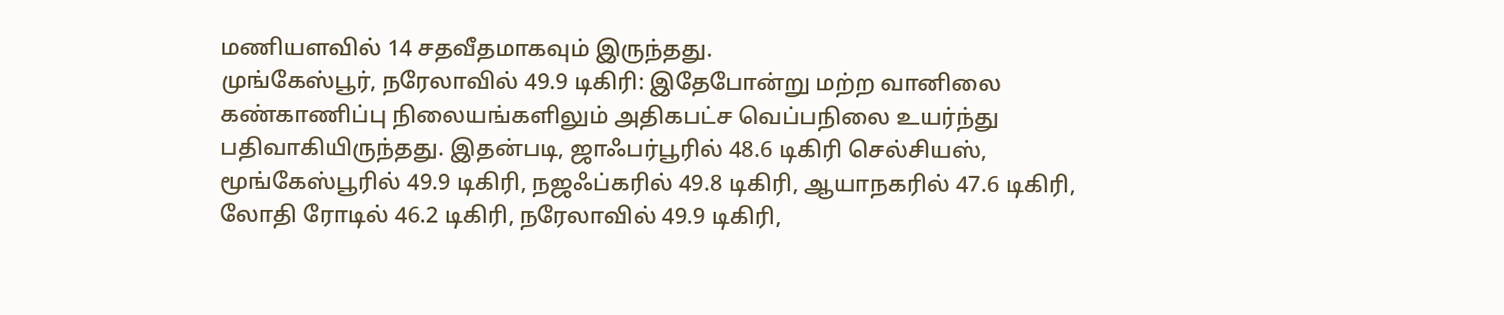மணியளவில் 14 சதவீதமாகவும் இருந்தது.
முங்கேஸ்பூர், நரேலாவில் 49.9 டிகிரி: இதேபோன்று மற்ற வானிலை கண்காணிப்பு நிலையங்களிலும் அதிகபட்ச வெப்பநிலை உயர்ந்து பதிவாகியிருந்தது. இதன்படி, ஜாஃபர்பூரில் 48.6 டிகிரி செல்சியஸ், மூங்கேஸ்பூரில் 49.9 டிகிரி, நஜஃப்கரில் 49.8 டிகிரி, ஆயாநகரில் 47.6 டிகிரி, லோதி ரோடில் 46.2 டிகிரி, நரேலாவில் 49.9 டிகிரி,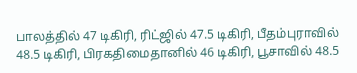பாலத்தில் 47 டிகிரி, ரிட்ஜில் 47.5 டிகிரி, பீதம்புராவில் 48.5 டிகிரி, பிரகதிமைதானில் 46 டிகிரி, பூசாவில் 48.5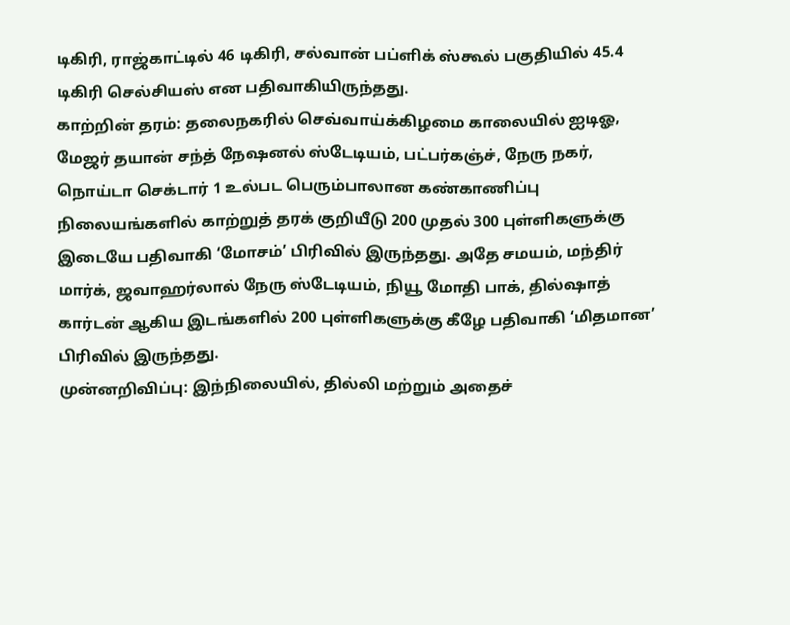டிகிரி, ராஜ்காட்டில் 46 டிகிரி, சல்வான் பப்ளிக் ஸ்கூல் பகுதியில் 45.4 டிகிரி செல்சியஸ் என பதிவாகியிருந்தது.
காற்றின் தரம்: தலைநகரில் செவ்வாய்க்கிழமை காலையில் ஐடிஓ, மேஜர் தயான் சந்த் நேஷனல் ஸ்டேடியம், பட்பர்கஞ்ச், நேரு நகர், நொய்டா செக்டார் 1 உல்பட பெரும்பாலான கண்காணிப்பு நிலையங்களில் காற்றுத் தரக் குறியீடு 200 முதல் 300 புள்ளிகளுக்கு இடையே பதிவாகி ‘மோசம்’ பிரிவில் இருந்தது. அதே சமயம், மந்திர் மார்க், ஜவாஹர்லால் நேரு ஸ்டேடியம், நியூ மோதி பாக், தில்ஷாத் கார்டன் ஆகிய இடங்களில் 200 புள்ளிகளுக்கு கீழே பதிவாகி ‘மிதமான’ பிரிவில் இருந்தது.
முன்னறிவிப்பு: இந்நிலையில், தில்லி மற்றும் அதைச்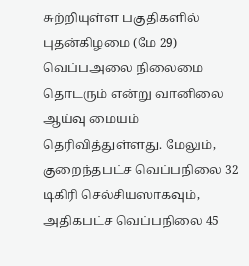சுற்றியுள்ள பகுதிகளில் புதன்கிழமை (மே 29) வெப்பஅலை நிலைமை தொடரும் என்று வானிலை ஆய்வு மையம் தெரிவித்துள்ளது. மேலும், குறைந்தபட்ச வெப்பநிலை 32 டிகிரி செல்சியஸாகவும், அதிகபட்ச வெப்பநிலை 45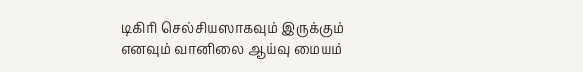டிகிரி செல்சியஸாகவும் இருக்கும் எனவும் வானிலை ஆய்வு மையம்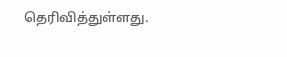தெரிவித்துள்ளது.